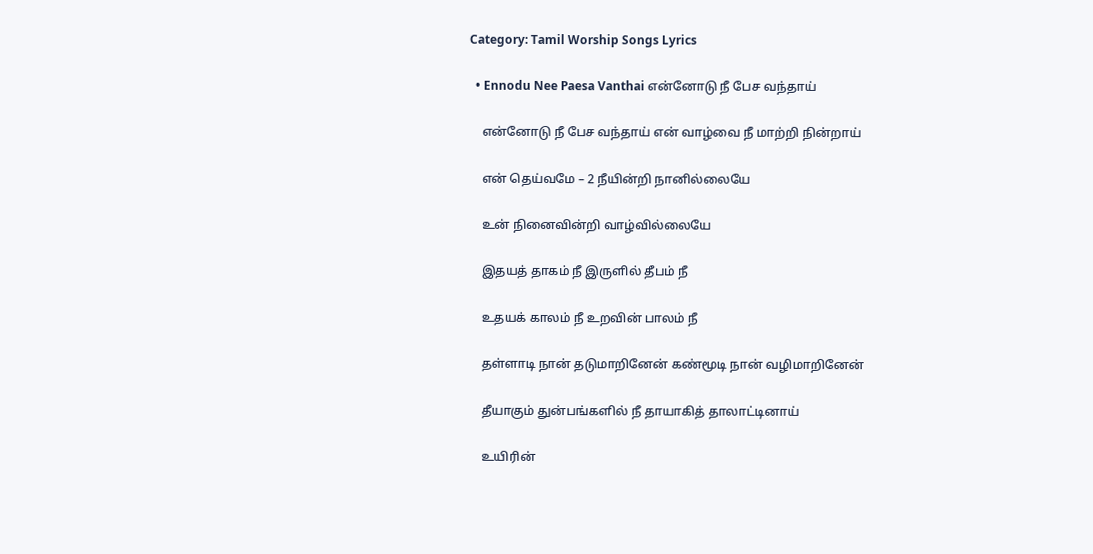Category: Tamil Worship Songs Lyrics

  • Ennodu Nee Paesa Vanthai என்னோடு நீ பேச வந்தாய்

    என்னோடு நீ பேச வந்தாய் என் வாழ்வை நீ மாற்றி நின்றாய்

    என் தெய்வமே – 2 நீயின்றி நானில்லையே

    உன் நினைவின்றி வாழ்வில்லையே

    இதயத் தாகம் நீ இருளில் தீபம் நீ

    உதயக் காலம் நீ உறவின் பாலம் நீ

    தள்ளாடி நான் தடுமாறினேன் கண்மூடி நான் வழிமாறினேன்

    தீயாகும் துன்பங்களில் நீ தாயாகித் தாலாட்டினாய்

    உயிரின்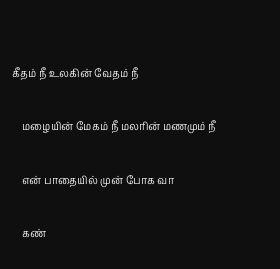கீதம் நீ உலகின் வேதம் நீ

    மழையின் மேகம் நீ மலரின் மணமும் நீ

    என் பாதையில் முன் போக வா

    கண்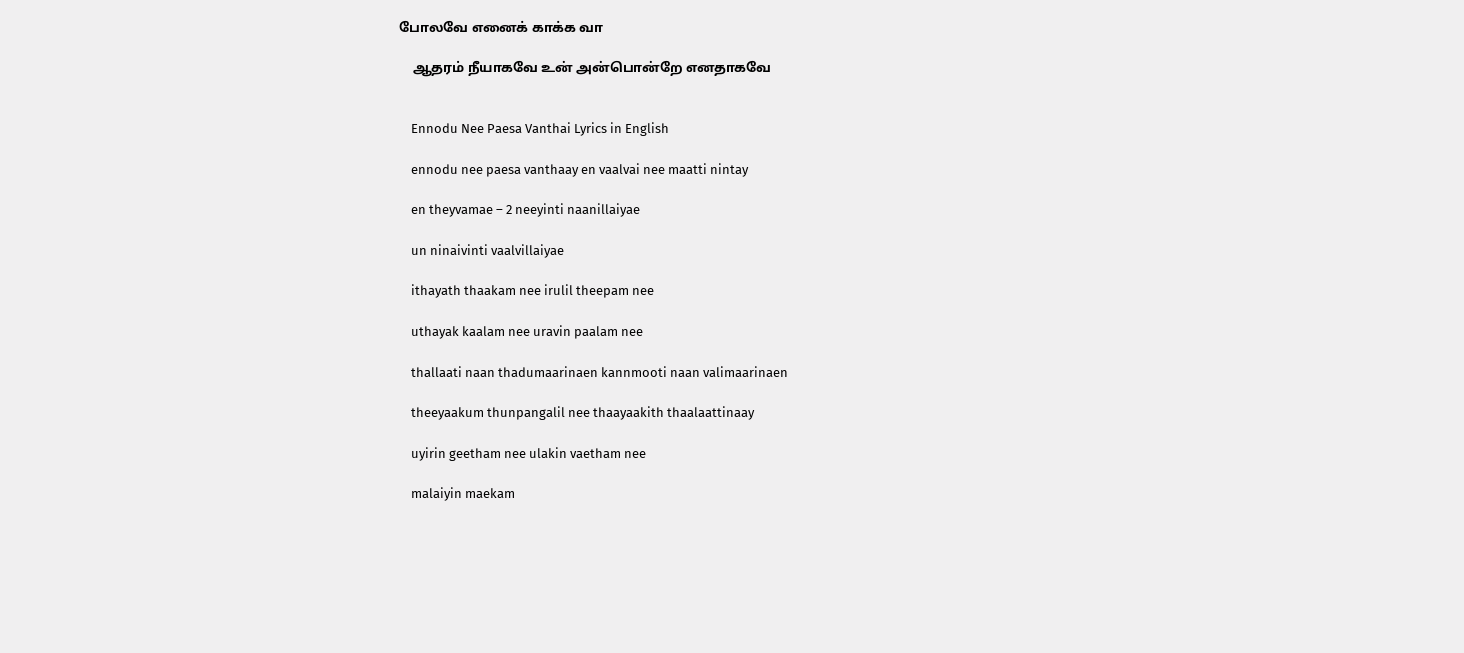போலவே எனைக் காக்க வா

    ஆதரம் நீயாகவே உன் அன்பொன்றே எனதாகவே


    Ennodu Nee Paesa Vanthai Lyrics in English

    ennodu nee paesa vanthaay en vaalvai nee maatti nintay

    en theyvamae – 2 neeyinti naanillaiyae

    un ninaivinti vaalvillaiyae

    ithayath thaakam nee irulil theepam nee

    uthayak kaalam nee uravin paalam nee

    thallaati naan thadumaarinaen kannmooti naan valimaarinaen

    theeyaakum thunpangalil nee thaayaakith thaalaattinaay

    uyirin geetham nee ulakin vaetham nee

    malaiyin maekam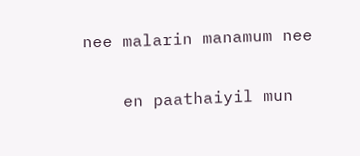nee malarin manamum nee

    en paathaiyil mun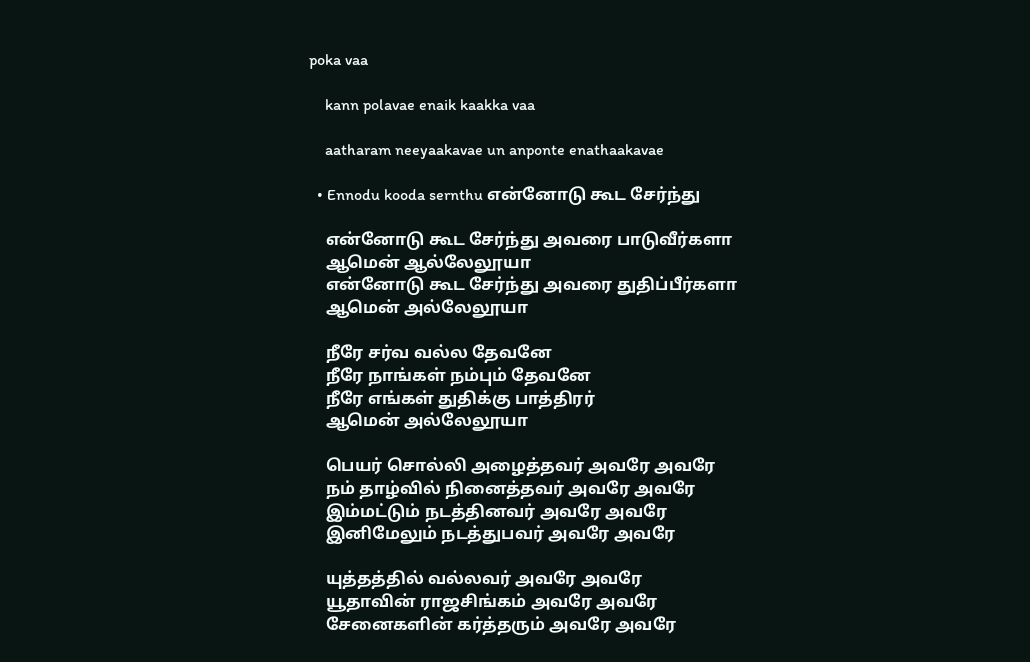poka vaa

    kann polavae enaik kaakka vaa

    aatharam neeyaakavae un anponte enathaakavae

  • Ennodu kooda sernthu என்னோடு கூட சேர்ந்து

    என்னோடு கூட சேர்ந்து அவரை பாடுவீர்களா
    ஆமென் ஆல்லேலூயா
    என்னோடு கூட சேர்ந்து அவரை துதிப்பீர்களா
    ஆமென் அல்லேலூயா

    நீரே சர்வ வல்ல தேவனே
    நீரே நாங்கள் நம்பும் தேவனே
    நீரே எங்கள் துதிக்கு பாத்திரர்
    ஆமென் அல்லேலூயா

    பெயர் சொல்லி அழைத்தவர் அவரே அவரே
    நம் தாழ்வில் நினைத்தவர் அவரே அவரே
    இம்மட்டும் நடத்தினவர் அவரே அவரே
    இனிமேலும் நடத்துபவர் அவரே அவரே

    யுத்தத்தில் வல்லவர் அவரே அவரே
    யூதாவின் ராஜசிங்கம் அவரே அவரே
    சேனைகளின் கர்த்தரும் அவரே அவரே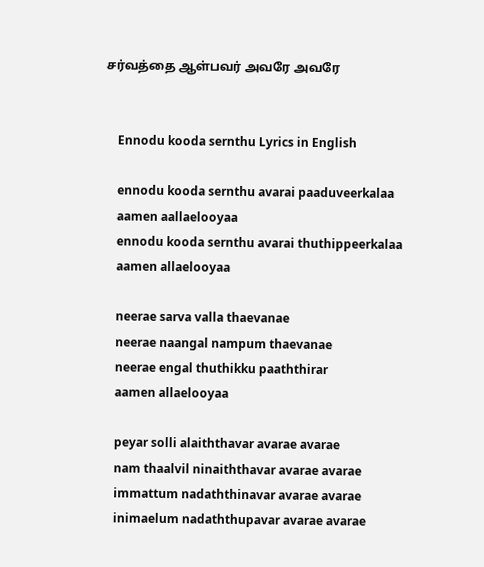சர்வத்தை ஆள்பவர் அவரே அவரே


    Ennodu kooda sernthu Lyrics in English

    ennodu kooda sernthu avarai paaduveerkalaa
    aamen aallaelooyaa
    ennodu kooda sernthu avarai thuthippeerkalaa
    aamen allaelooyaa

    neerae sarva valla thaevanae
    neerae naangal nampum thaevanae
    neerae engal thuthikku paaththirar
    aamen allaelooyaa

    peyar solli alaiththavar avarae avarae
    nam thaalvil ninaiththavar avarae avarae
    immattum nadaththinavar avarae avarae
    inimaelum nadaththupavar avarae avarae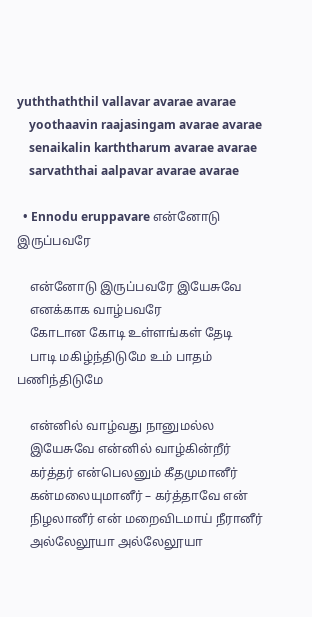yuththaththil vallavar avarae avarae
    yoothaavin raajasingam avarae avarae
    senaikalin karththarum avarae avarae
    sarvaththai aalpavar avarae avarae

  • Ennodu eruppavare என்னோடு இருப்பவரே

    என்னோடு இருப்பவரே இயேசுவே
    எனக்காக வாழ்பவரே
    கோடான கோடி உள்ளங்கள் தேடி
    பாடி மகிழ்ந்திடுமே உம் பாதம் பணிந்திடுமே

    என்னில் வாழ்வது நானுமல்ல
    இயேசுவே என்னில் வாழ்கின்றீர்
    கர்த்தர் என்பெலனும் கீதமுமானீர்
    கன்மலையுமானீர் – கர்த்தாவே என்
    நிழலானீர் என் மறைவிடமாய் நீரானீர்
    அல்லேலூயா அல்லேலூயா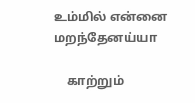உம்மில் என்னை மறந்தேனய்யா

    காற்றும்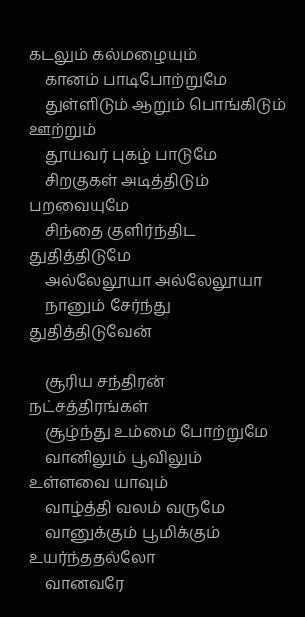கடலும் கல்மழையும்
    கானம் பாடிபோற்றுமே
    துள்ளிடும் ஆறும் பொங்கிடும் ஊற்றும்
    தூயவர் புகழ் பாடுமே
    சிறகுகள் அடித்திடும் பறவையுமே
    சிந்தை குளிர்ந்திட துதித்திடுமே
    அல்லேலூயா அல்லேலூயா
    நானும் சேர்ந்து துதித்திடுவேன்

    சூரிய சந்திரன் நட்சத்திரங்கள்
    சூழ்ந்து உம்மை போற்றுமே
    வானிலும் பூவிலும் உள்ளவை யாவும்
    வாழ்த்தி வலம் வருமே
    வானுக்கும் பூமிக்கும் உயர்ந்ததல்லோ
    வானவரே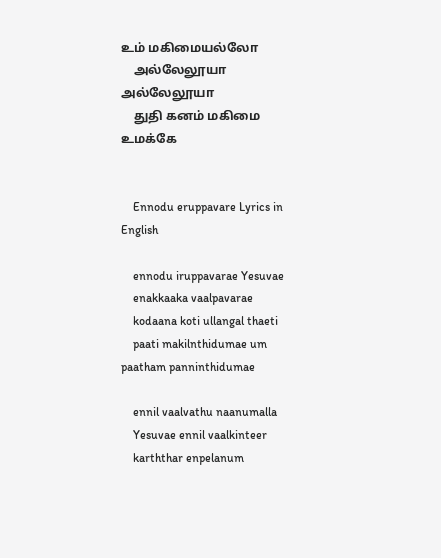உம் மகிமையல்லோ
    அல்லேலூயா அல்லேலூயா
    துதி கனம் மகிமை உமக்கே


    Ennodu eruppavare Lyrics in English

    ennodu iruppavarae Yesuvae
    enakkaaka vaalpavarae
    kodaana koti ullangal thaeti
    paati makilnthidumae um paatham panninthidumae

    ennil vaalvathu naanumalla
    Yesuvae ennil vaalkinteer
    karththar enpelanum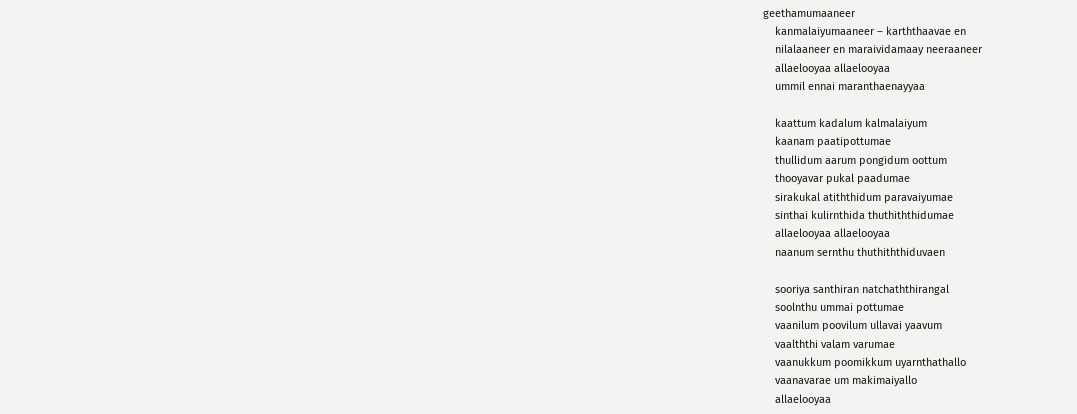geethamumaaneer
    kanmalaiyumaaneer – karththaavae en
    nilalaaneer en maraividamaay neeraaneer
    allaelooyaa allaelooyaa
    ummil ennai maranthaenayyaa

    kaattum kadalum kalmalaiyum
    kaanam paatipottumae
    thullidum aarum pongidum oottum
    thooyavar pukal paadumae
    sirakukal atiththidum paravaiyumae
    sinthai kulirnthida thuthiththidumae
    allaelooyaa allaelooyaa
    naanum sernthu thuthiththiduvaen

    sooriya santhiran natchaththirangal
    soolnthu ummai pottumae
    vaanilum poovilum ullavai yaavum
    vaalththi valam varumae
    vaanukkum poomikkum uyarnthathallo
    vaanavarae um makimaiyallo
    allaelooyaa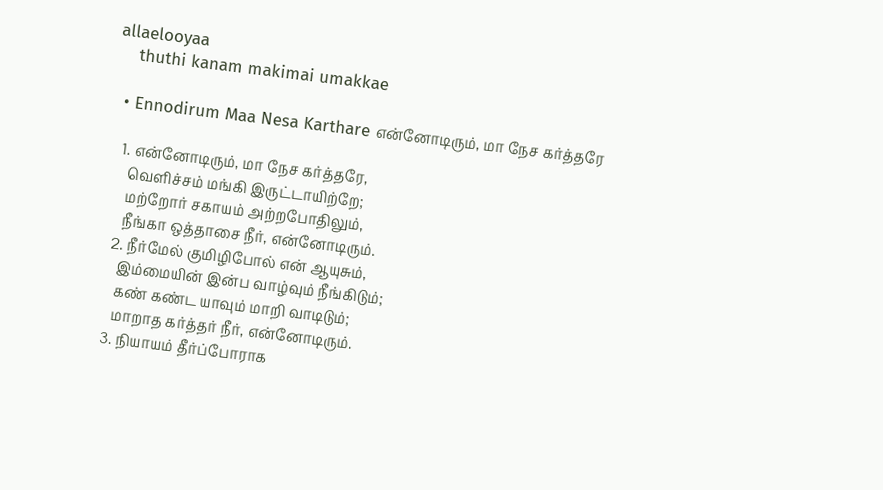allaelooyaa
    thuthi kanam makimai umakkae

  • Ennodirum Maa Nesa Karthare என்னோடிரும், மா நேச கர்த்தரே

    1. என்னோடிரும், மா நேச கர்த்தரே,
      வெளிச்சம் மங்கி இருட்டாயிற்றே;
      மற்றோர் சகாயம் அற்றபோதிலும்,
      நீங்கா ஒத்தாசை நீர், என்னோடிரும்.
    2. நீர்மேல் குமிழிபோல் என் ஆயுசும்,
      இம்மையின் இன்ப வாழ்வும் நீங்கிடும்;
      கண் கண்ட யாவும் மாறி வாடிடும்;
      மாறாத கர்த்தர் நீர், என்னோடிரும்.
    3. நியாயம் தீர்ப்போராக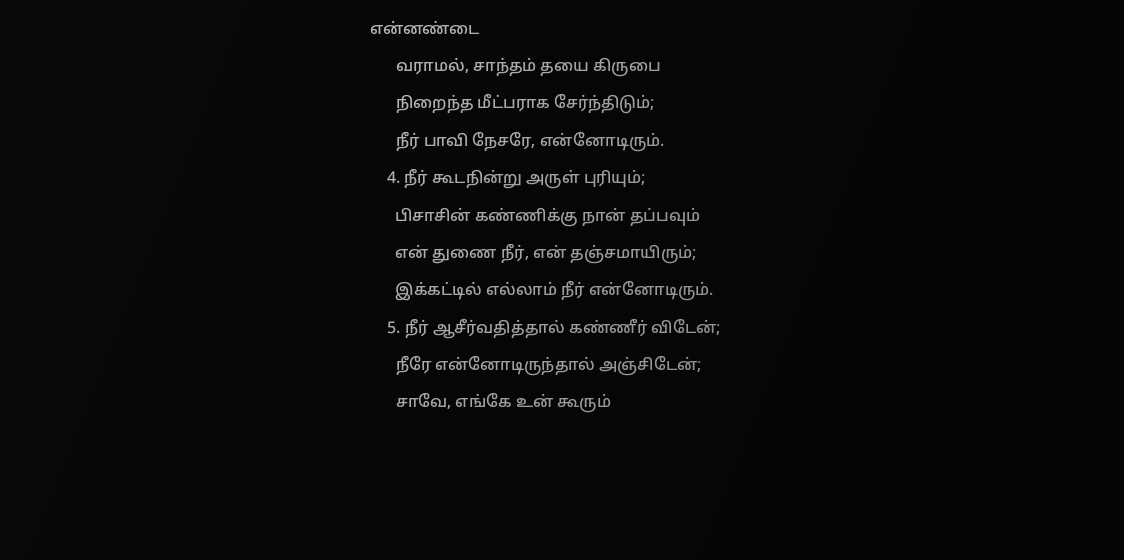என்னண்டை
      வராமல், சாந்தம் தயை கிருபை
      நிறைந்த மீட்பராக சேர்ந்திடும்;
      நீர் பாவி நேசரே, என்னோடிரும்.
    4. நீர் கூடநின்று அருள் புரியும்;
      பிசாசின் கண்ணிக்கு நான் தப்பவும்
      என் துணை நீர், என் தஞ்சமாயிரும்;
      இக்கட்டில் எல்லாம் நீர் என்னோடிரும்.
    5. நீர் ஆசீர்வதித்தால் கண்ணீர் விடேன்;
      நீரே என்னோடிருந்தால் அஞ்சிடேன்;
      சாவே, எங்கே உன் கூரும்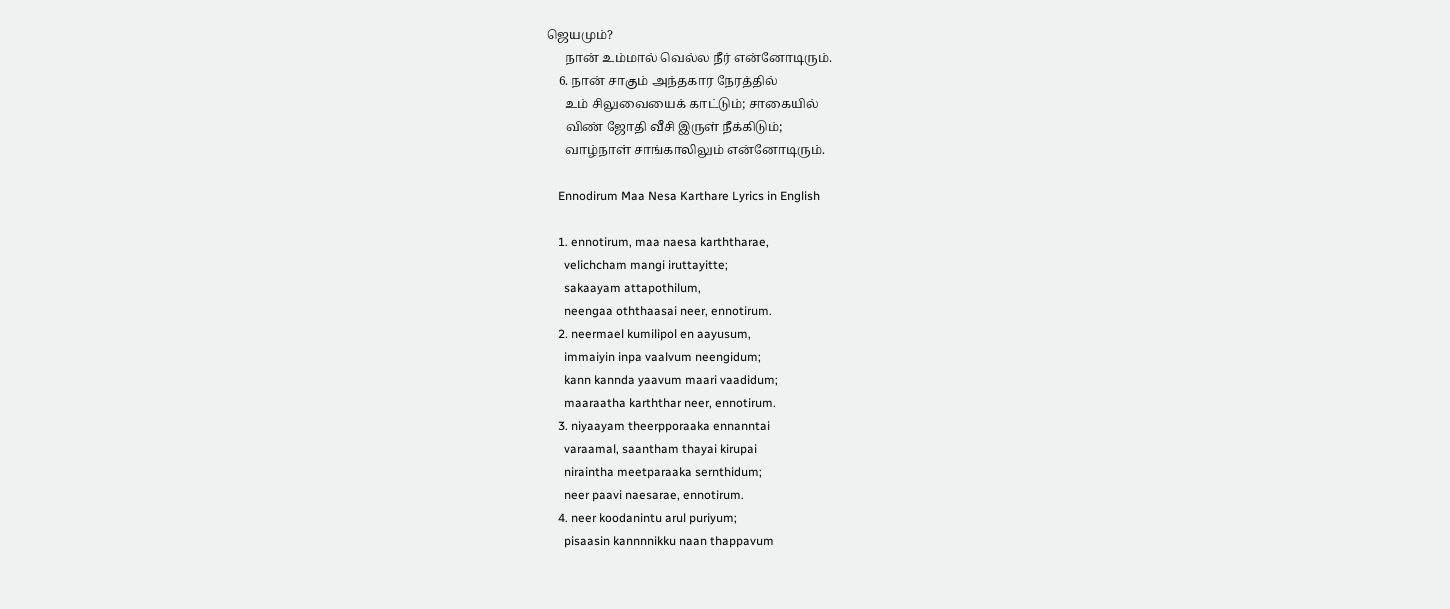ஜெயமும்?
      நான் உம்மால் வெல்ல நீர் என்னோடிரும்.
    6. நான் சாகும் அந்தகார நேரத்தில்
      உம் சிலுவையைக் காட்டும்; சாகையில்
      விண் ஜோதி வீசி இருள் நீக்கிடும்;
      வாழ்நாள் சாங்காலிலும் என்னோடிரும்.

    Ennodirum Maa Nesa Karthare Lyrics in English

    1. ennotirum, maa naesa karththarae,
      velichcham mangi iruttayitte;
      sakaayam attapothilum,
      neengaa oththaasai neer, ennotirum.
    2. neermael kumilipol en aayusum,
      immaiyin inpa vaalvum neengidum;
      kann kannda yaavum maari vaadidum;
      maaraatha karththar neer, ennotirum.
    3. niyaayam theerpporaaka ennanntai
      varaamal, saantham thayai kirupai
      niraintha meetparaaka sernthidum;
      neer paavi naesarae, ennotirum.
    4. neer koodanintu arul puriyum;
      pisaasin kannnnikku naan thappavum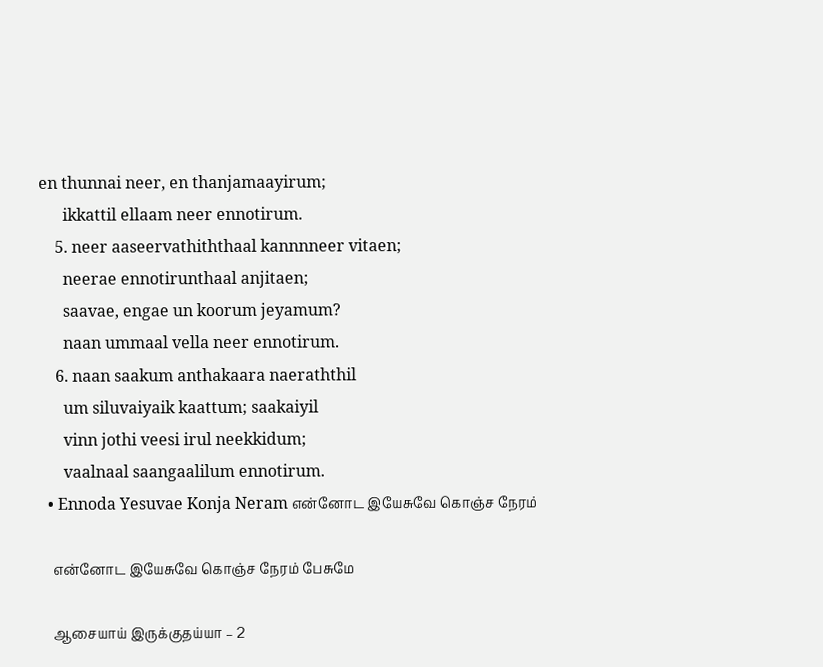en thunnai neer, en thanjamaayirum;
      ikkattil ellaam neer ennotirum.
    5. neer aaseervathiththaal kannnneer vitaen;
      neerae ennotirunthaal anjitaen;
      saavae, engae un koorum jeyamum?
      naan ummaal vella neer ennotirum.
    6. naan saakum anthakaara naeraththil
      um siluvaiyaik kaattum; saakaiyil
      vinn jothi veesi irul neekkidum;
      vaalnaal saangaalilum ennotirum.
  • Ennoda Yesuvae Konja Neram என்னோட இயேசுவே கொஞ்ச நேரம்

    என்னோட இயேசுவே கொஞ்ச நேரம் பேசுமே

    ஆசையாய் இருக்குதய்யா – 2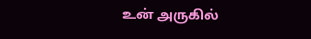உன் அருகில்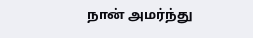நான் அமர்ந்து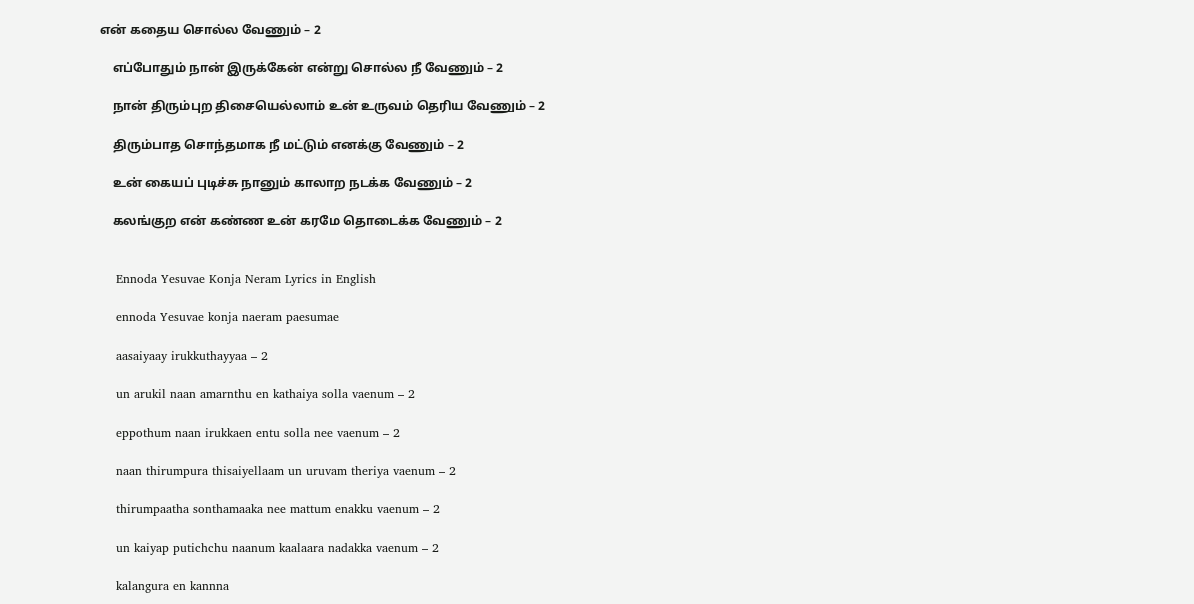என் கதைய சொல்ல வேணும் – 2

    எப்போதும் நான் இருக்கேன் என்று சொல்ல நீ வேணும் – 2

    நான் திரும்புற திசையெல்லாம் உன் உருவம் தெரிய வேணும் – 2

    திரும்பாத சொந்தமாக நீ மட்டும் எனக்கு வேணும் – 2

    உன் கையப் புடிச்சு நானும் காலாற நடக்க வேணும் – 2

    கலங்குற என் கண்ண உன் கரமே தொடைக்க வேணும் – 2


    Ennoda Yesuvae Konja Neram Lyrics in English

    ennoda Yesuvae konja naeram paesumae

    aasaiyaay irukkuthayyaa – 2

    un arukil naan amarnthu en kathaiya solla vaenum – 2

    eppothum naan irukkaen entu solla nee vaenum – 2

    naan thirumpura thisaiyellaam un uruvam theriya vaenum – 2

    thirumpaatha sonthamaaka nee mattum enakku vaenum – 2

    un kaiyap putichchu naanum kaalaara nadakka vaenum – 2

    kalangura en kannna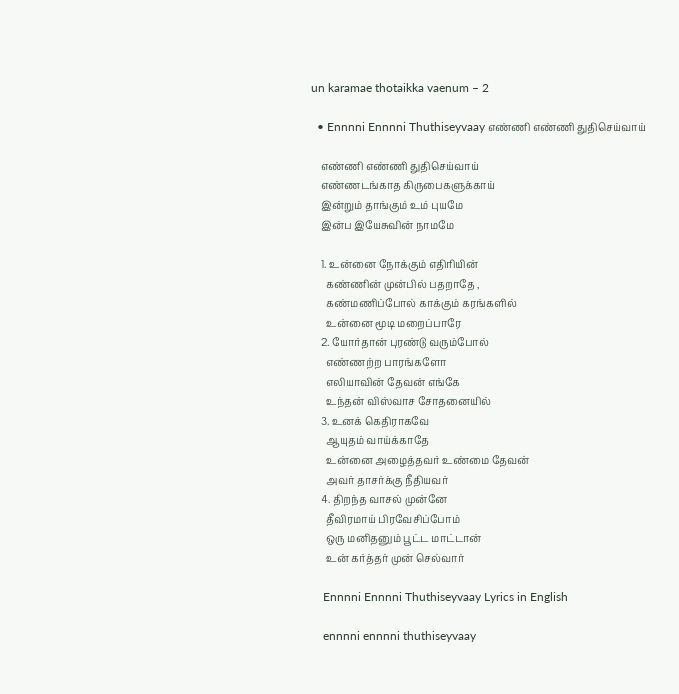un karamae thotaikka vaenum – 2

  • Ennnni Ennnni Thuthiseyvaay எண்ணி எண்ணி துதிசெய்வாய்

    எண்ணி எண்ணி துதிசெய்வாய்
    எண்ணடங்காத கிருபைகளுக்காய்
    இன்றும் தாங்கும் உம் புயமே
    இன்ப இயேசுவின் நாமமே

    1. உன்னை நோக்கும் எதிரியின்
      கண்ணின் முன்பில் பதறாதே ,
      கண்மணிப்போல் காக்கும் கரங்களில்
      உன்னை மூடி மறைப்பாரே
    2. யோர்தான் புரண்டு வரும்போல்
      எண்ணற்ற பாரங்களோ
      எலியாவின் தேவன் எங்கே
      உந்தன் விஸ்வாச சோதனையில்
    3. உனக் கெதிராகவே
      ஆயுதம் வாய்க்காதே
      உன்னை அழைத்தவர் உண்மை தேவன்
      அவர் தாசர்க்கு நீதியவர்
    4. திறந்த வாசல் முன்னே
      தீவிரமாய் பிரவேசிப்போம்
      ஒரு மனிதனும் பூட்ட மாட்டான்
      உன் கர்த்தர் முன் செல்வார்

    Ennnni Ennnni Thuthiseyvaay Lyrics in English

    ennnni ennnni thuthiseyvaay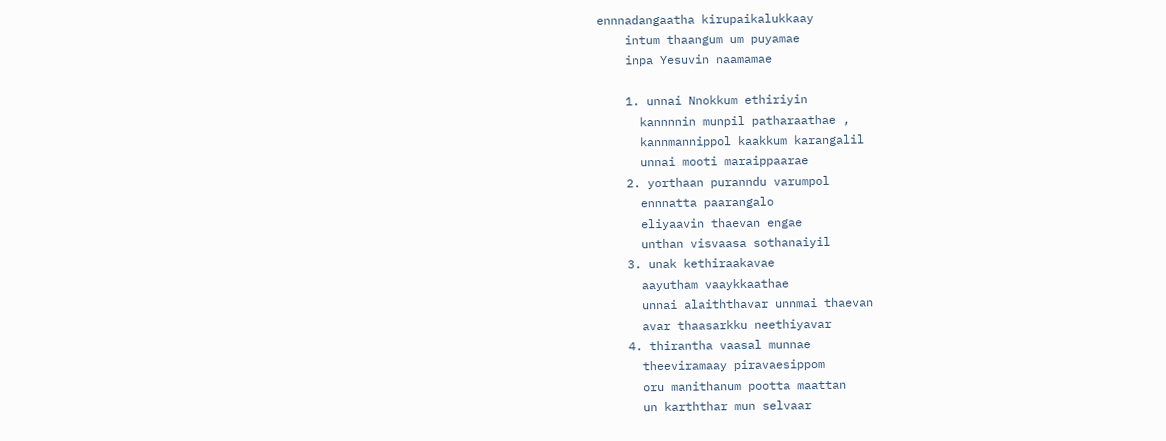ennnadangaatha kirupaikalukkaay
    intum thaangum um puyamae
    inpa Yesuvin naamamae

    1. unnai Nnokkum ethiriyin
      kannnnin munpil patharaathae ,
      kannmannippol kaakkum karangalil
      unnai mooti maraippaarae
    2. yorthaan puranndu varumpol
      ennnatta paarangalo
      eliyaavin thaevan engae
      unthan visvaasa sothanaiyil
    3. unak kethiraakavae
      aayutham vaaykkaathae
      unnai alaiththavar unnmai thaevan
      avar thaasarkku neethiyavar
    4. thirantha vaasal munnae
      theeviramaay piravaesippom
      oru manithanum pootta maattan
      un karththar mun selvaar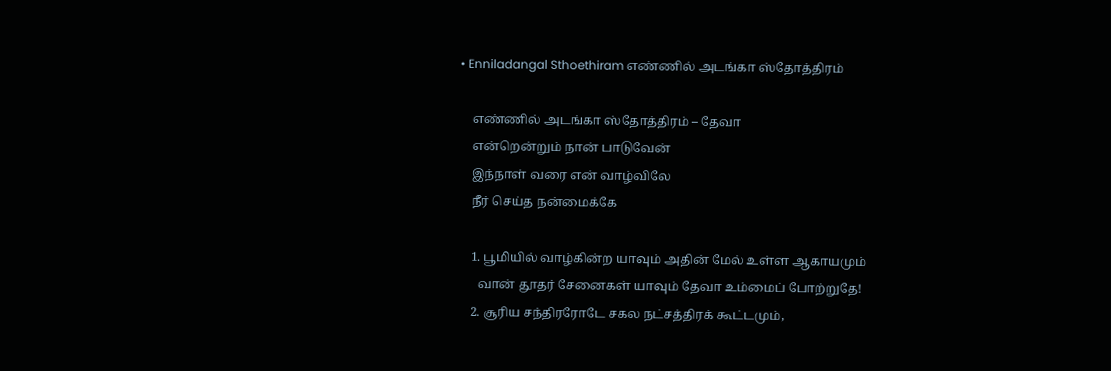• Enniladangal Sthoethiram எண்ணில் அடங்கா ஸ்தோத்திரம்

    எண்ணில் அடங்கா ஸ்தோத்திரம் – தேவா
    என்றென்றும் நான் பாடுவேன்
    இந்நாள் வரை என் வாழ்விலே
    நீர் செய்த நன்மைக்கே

    1. பூமியில் வாழ்கின்ற யாவும் அதின் மேல் உள்ள ஆகாயமும்
      வான் தூதர் சேனைகள் யாவும் தேவா உம்மைப் போற்றுதே!
    2. சூரிய சந்திரரோடே சகல நட்சத்திரக் கூட்டமும்,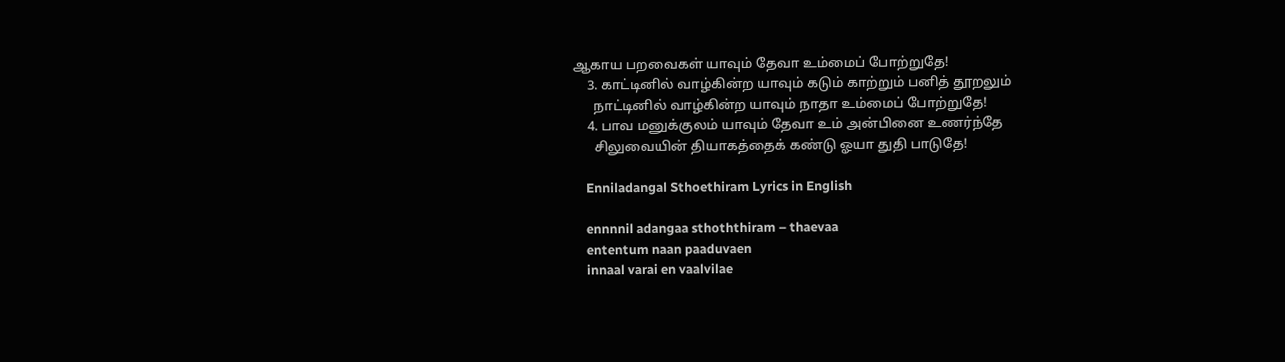ஆகாய பறவைகள் யாவும் தேவா உம்மைப் போற்றுதே!
    3. காட்டினில் வாழ்கின்ற யாவும் கடும் காற்றும் பனித் தூறலும்
      நாட்டினில் வாழ்கின்ற யாவும் நாதா உம்மைப் போற்றுதே!
    4. பாவ மனுக்குலம் யாவும் தேவா உம் அன்பினை உணர்ந்தே
      சிலுவையின் தியாகத்தைக் கண்டு ஓயா துதி பாடுதே!

    Enniladangal Sthoethiram Lyrics in English

    ennnnil adangaa sthoththiram – thaevaa
    ententum naan paaduvaen
    innaal varai en vaalvilae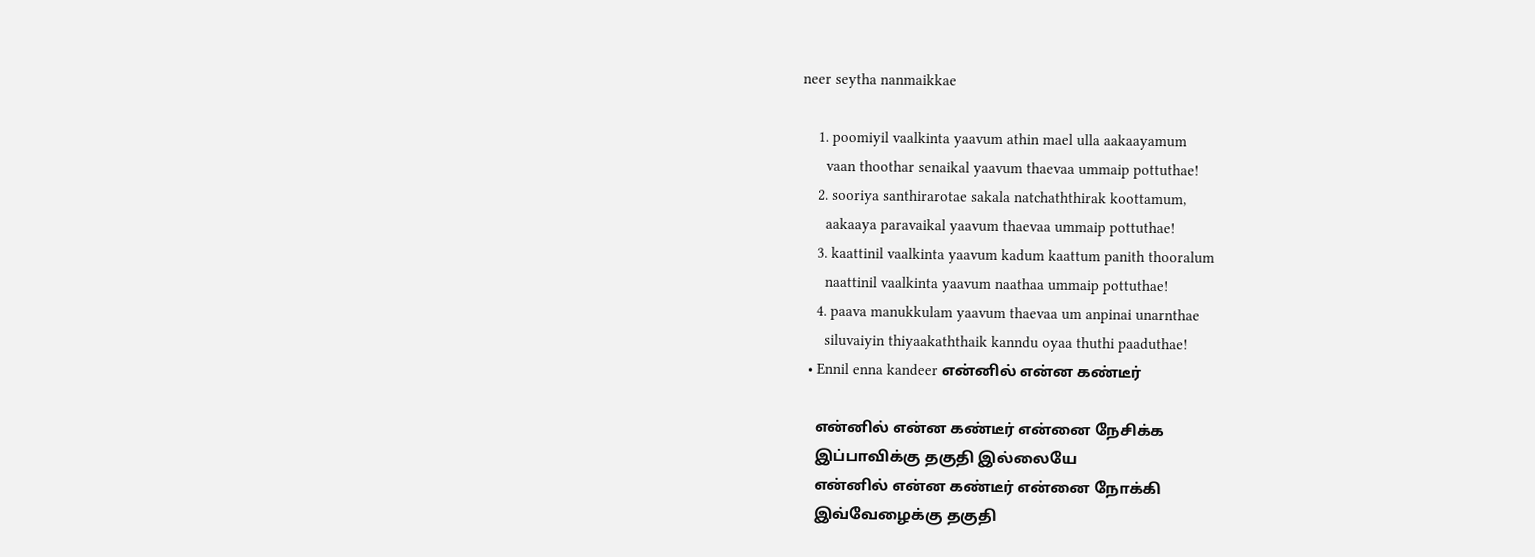neer seytha nanmaikkae

    1. poomiyil vaalkinta yaavum athin mael ulla aakaayamum
      vaan thoothar senaikal yaavum thaevaa ummaip pottuthae!
    2. sooriya santhirarotae sakala natchaththirak koottamum,
      aakaaya paravaikal yaavum thaevaa ummaip pottuthae!
    3. kaattinil vaalkinta yaavum kadum kaattum panith thooralum
      naattinil vaalkinta yaavum naathaa ummaip pottuthae!
    4. paava manukkulam yaavum thaevaa um anpinai unarnthae
      siluvaiyin thiyaakaththaik kanndu oyaa thuthi paaduthae!
  • Ennil enna kandeer என்னில் என்ன கண்டீர்

    என்னில் என்ன கண்டீர் என்னை நேசிக்க
    இப்பாவிக்கு தகுதி இல்லையே
    என்னில் என்ன கண்டீர் என்னை நோக்கி
    இவ்வேழைக்கு தகுதி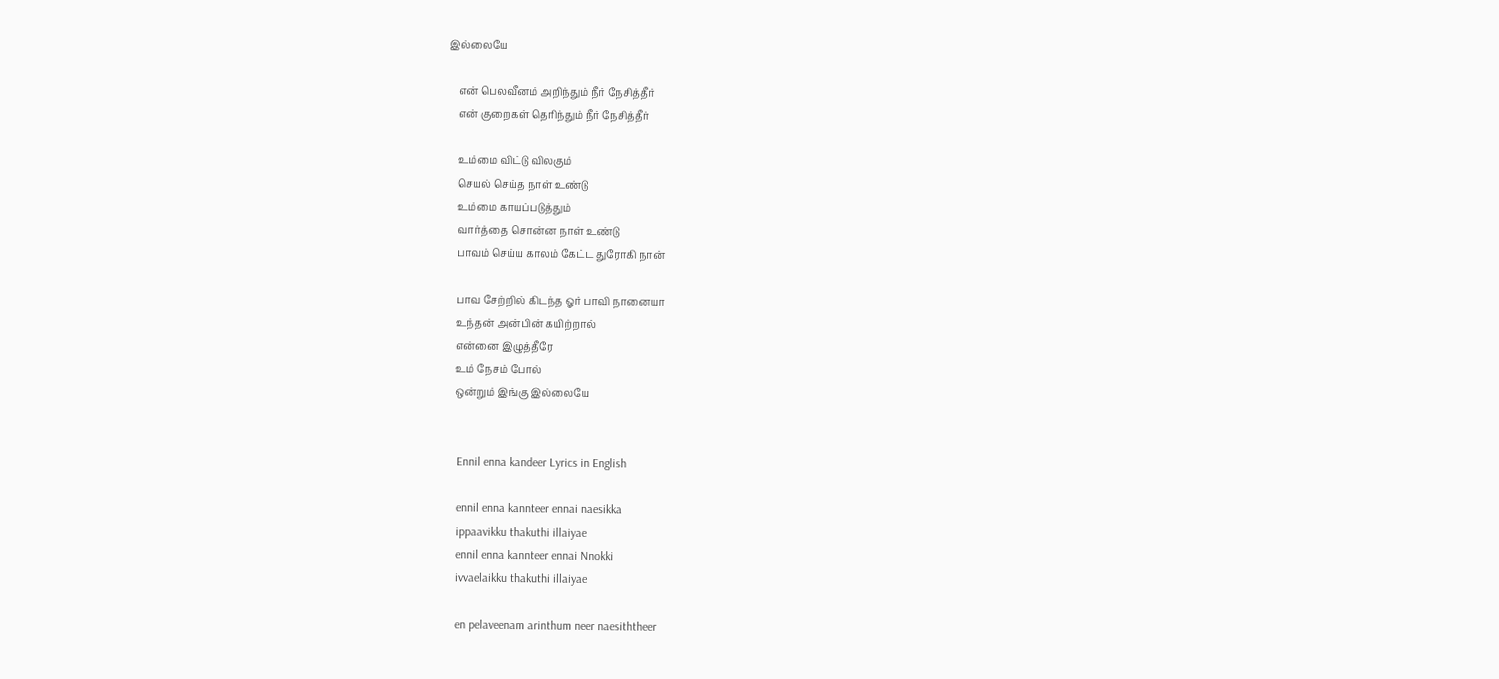இல்லையே

    என் பெலவீனம் அறிந்தும் நீர் நேசித்தீர்
    என் குறைகள் தெரிந்தும் நீர் நேசித்தீர்

    உம்மை விட்டு விலகும்
    செயல் செய்த நாள் உண்டு
    உம்மை காயப்படுத்தும்
    வார்த்தை சொன்ன நாள் உண்டு
    பாவம் செய்ய காலம் கேட்ட துரோகி நான்

    பாவ சேற்றில் கிடந்த ஓர் பாவி நானையா
    உந்தன் அன்பின் கயிற்றால்
    என்னை இழுத்தீரே
    உம் நேசம் போல்
    ஒன்றும் இங்கு இல்லையே


    Ennil enna kandeer Lyrics in English

    ennil enna kannteer ennai naesikka
    ippaavikku thakuthi illaiyae
    ennil enna kannteer ennai Nnokki
    ivvaelaikku thakuthi illaiyae

    en pelaveenam arinthum neer naesiththeer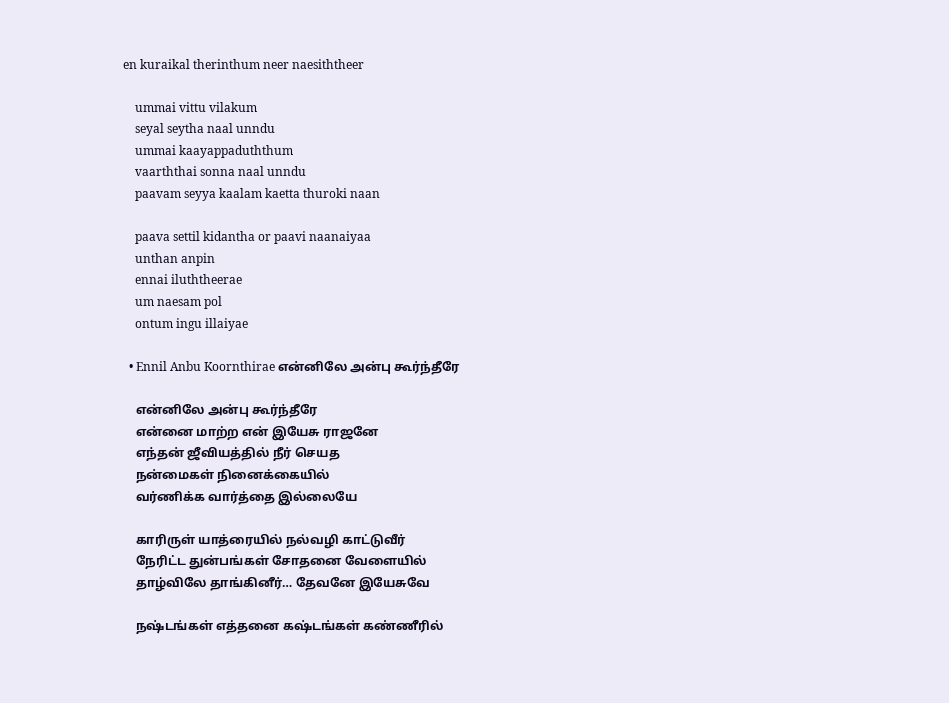en kuraikal therinthum neer naesiththeer

    ummai vittu vilakum
    seyal seytha naal unndu
    ummai kaayappaduththum
    vaarththai sonna naal unndu
    paavam seyya kaalam kaetta thuroki naan

    paava settil kidantha or paavi naanaiyaa
    unthan anpin
    ennai iluththeerae
    um naesam pol
    ontum ingu illaiyae

  • Ennil Anbu Koornthirae என்னிலே அன்பு கூர்ந்தீரே

    என்னிலே அன்பு கூர்ந்தீரே
    என்னை மாற்ற என் இயேசு ராஜனே
    எந்தன் ஜீவியத்தில் நீர் செயத
    நன்மைகள் நினைக்கையில்
    வர்ணிக்க வார்த்தை இல்லையே

    காரிருள் யாத்ரையில் நல்வழி காட்டுவீர்
    நேரிட்ட துன்பங்கள் சோதனை வேளையில்
    தாழ்விலே தாங்கினீர்… தேவனே இயேசுவே

    நஷ்டங்கள் எத்தனை கஷ்டங்கள் கண்ணீரில்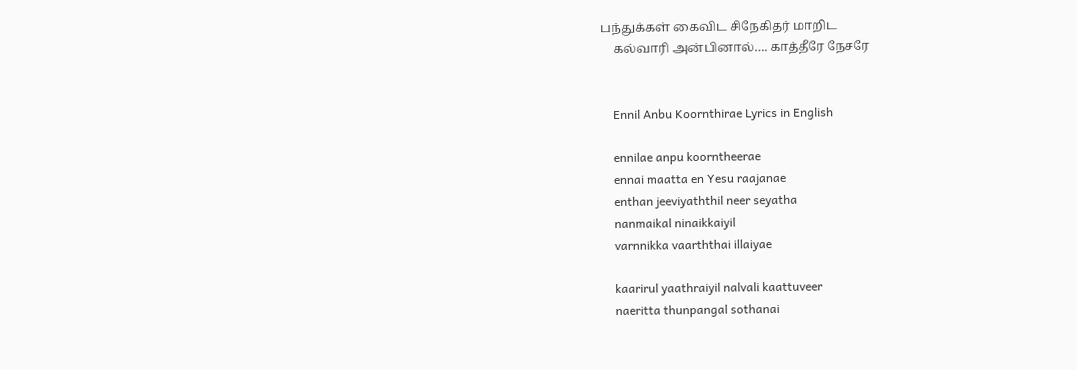பந்துக்கள் கைவிட சிநேகிதர் மாறிட
    கல்வாரி அன்பினால்…. காத்தீரே நேசரே


    Ennil Anbu Koornthirae Lyrics in English

    ennilae anpu koorntheerae
    ennai maatta en Yesu raajanae
    enthan jeeviyaththil neer seyatha
    nanmaikal ninaikkaiyil
    varnnikka vaarththai illaiyae

    kaarirul yaathraiyil nalvali kaattuveer
    naeritta thunpangal sothanai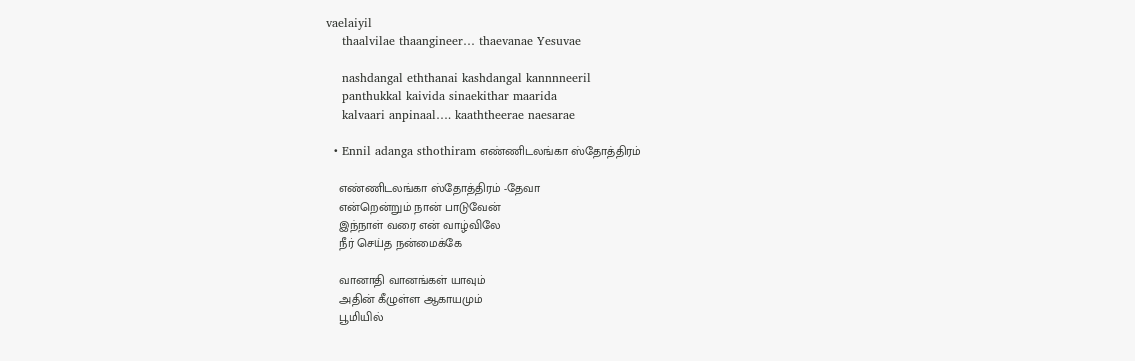vaelaiyil
    thaalvilae thaangineer… thaevanae Yesuvae

    nashdangal eththanai kashdangal kannnneeril
    panthukkal kaivida sinaekithar maarida
    kalvaari anpinaal…. kaaththeerae naesarae

  • Ennil adanga sthothiram எண்ணிடலங்கா ஸ்தோத்திரம்

    எண்ணிடலங்கா ஸ்தோத்திரம் -தேவா
    என்றென்றும் நான் பாடுவேன்
    இந்நாள் வரை என் வாழ்விலே
    நீர் செய்த நன்மைக்கே

    வானாதி வானங்கள் யாவும்
    அதின் கீழுள்ள ஆகாயமும்
    பூமியில்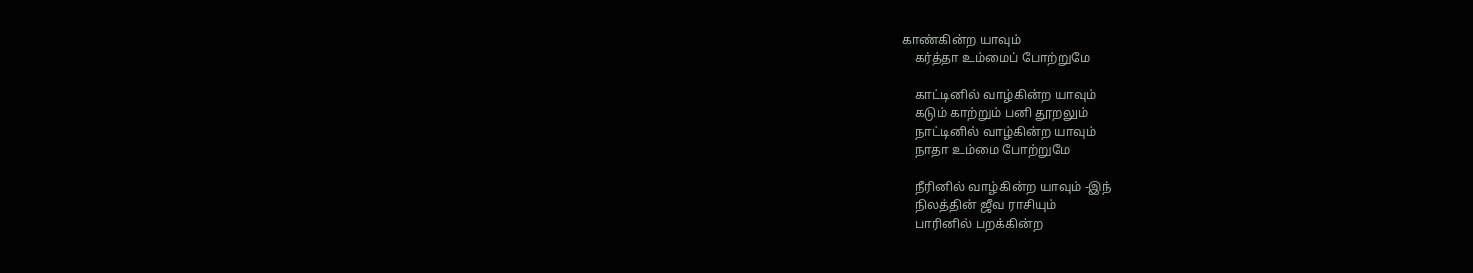காண்கின்ற யாவும்
    கர்த்தா உம்மைப் போற்றுமே

    காட்டினில் வாழ்கின்ற யாவும்
    கடும் காற்றும் பனி தூறலும்
    நாட்டினில் வாழ்கின்ற யாவும்
    நாதா உம்மை போற்றுமே

    நீரினில் வாழ்கின்ற யாவும் -இந்
    நிலத்தின் ஜீவ ராசியும்
    பாரினில் பறக்கின்ற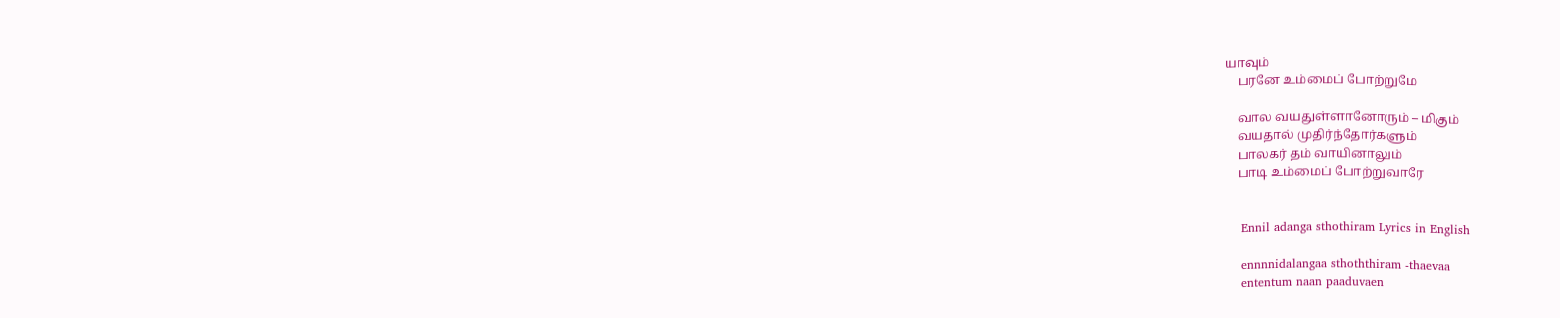யாவும்
    பரனே உம்மைப் போற்றுமே

    வால வயதுள்ளானோரும் – மிகும்
    வயதால் முதிர்ந்தோர்களும்
    பாலகர் தம் வாயினாலும்
    பாடி உம்மைப் போற்றுவாரே


    Ennil adanga sthothiram Lyrics in English

    ennnnidalangaa sthoththiram -thaevaa
    ententum naan paaduvaen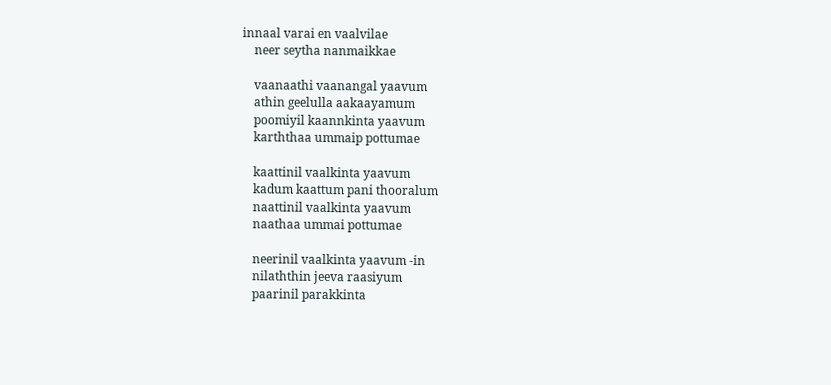innaal varai en vaalvilae
    neer seytha nanmaikkae

    vaanaathi vaanangal yaavum
    athin geelulla aakaayamum
    poomiyil kaannkinta yaavum
    karththaa ummaip pottumae

    kaattinil vaalkinta yaavum
    kadum kaattum pani thooralum
    naattinil vaalkinta yaavum
    naathaa ummai pottumae

    neerinil vaalkinta yaavum -in
    nilaththin jeeva raasiyum
    paarinil parakkinta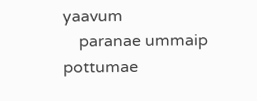yaavum
    paranae ummaip pottumae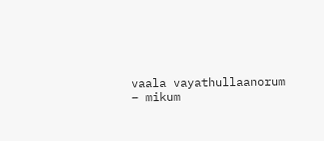vaala vayathullaanorum – mikum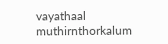vayathaal muthirnthorkalum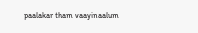paalakar tham vaayinaalum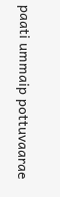paati ummaip pottuvaarae